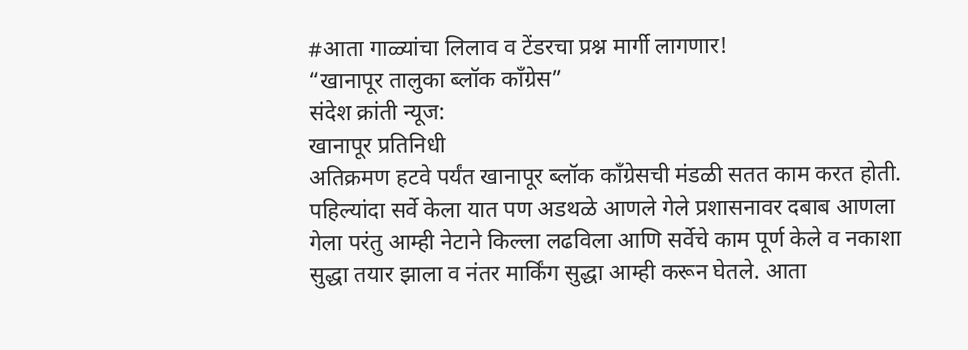#आता गाळ्यांचा लिलाव व टेंडरचा प्रश्न मार्गी लागणार!
“खानापूर तालुका ब्लॉक कॉंग्रेस”
संदेश क्रांती न्यूज:
खानापूर प्रतिनिधी
अतिक्रमण हटवे पर्यंत खानापूर ब्लॉक कॉंग्रेसची मंडळी सतत काम करत होती.
पहिल्यांदा सर्वे केला यात पण अडथळे आणले गेले प्रशासनावर दबाब आणला गेला परंतु आम्ही नेटाने किल्ला लढविला आणि सर्वेचे काम पूर्ण केले व नकाशा सुद्धा तयार झाला व नंतर मार्किंग सुद्धा आम्ही करून घेतले. आता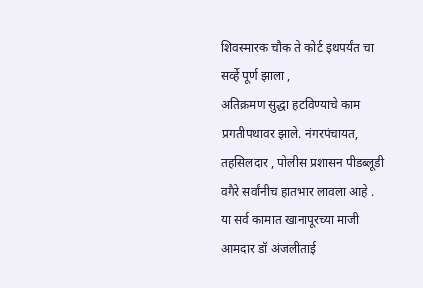शिवस्मारक चौक ते कोर्ट इथपर्यंत चा सर्व्हे पूर्ण झाला ,
अतिक्रमण सुद्धा हटविण्याचे काम प्रगतीपथावर झाले. नंगरपंचायत, तहसिलदार , पोलीस प्रशासन पीडब्लूडी वगैरे सर्वांनीच हातभार लावला आहे .
या सर्व कामात खानापूरच्या माजी आमदार डॉ अंजलीताई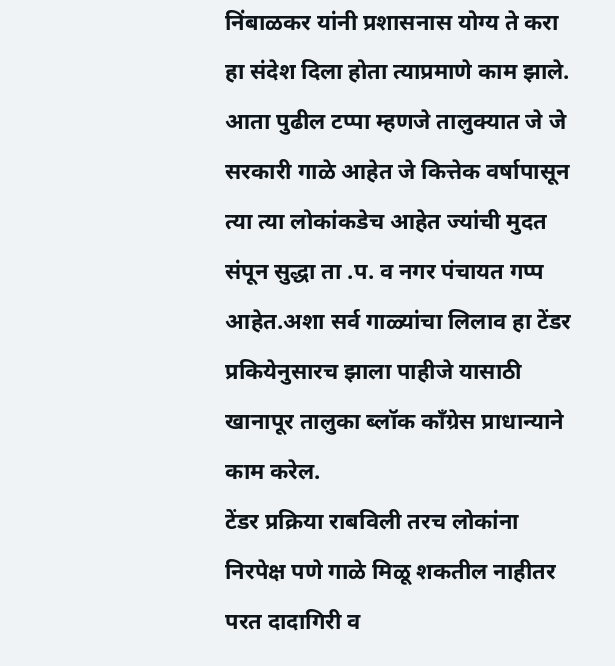निंबाळकर यांनी प्रशासनास योग्य ते करा हा संदेश दिला होता त्याप्रमाणे काम झाले.
आता पुढील टप्पा म्हणजे तालुक्यात जे जे सरकारी गाळे आहेत जे कित्तेक वर्षापासून त्या त्या लोकांकडेच आहेत ज्यांची मुदत संपून सुद्धा ता .प. व नगर पंचायत गप्प आहेत.अशा सर्व गाळ्यांचा लिलाव हा टेंडर प्रकियेनुसारच झाला पाहीजे यासाठी खानापूर तालुका ब्लॉक कॉंग्रेस प्राधान्याने काम करेल.
टेंडर प्रक्रिया राबविली तरच लोकांना निरपेक्ष पणे गाळे मिळू शकतील नाहीतर परत दादागिरी व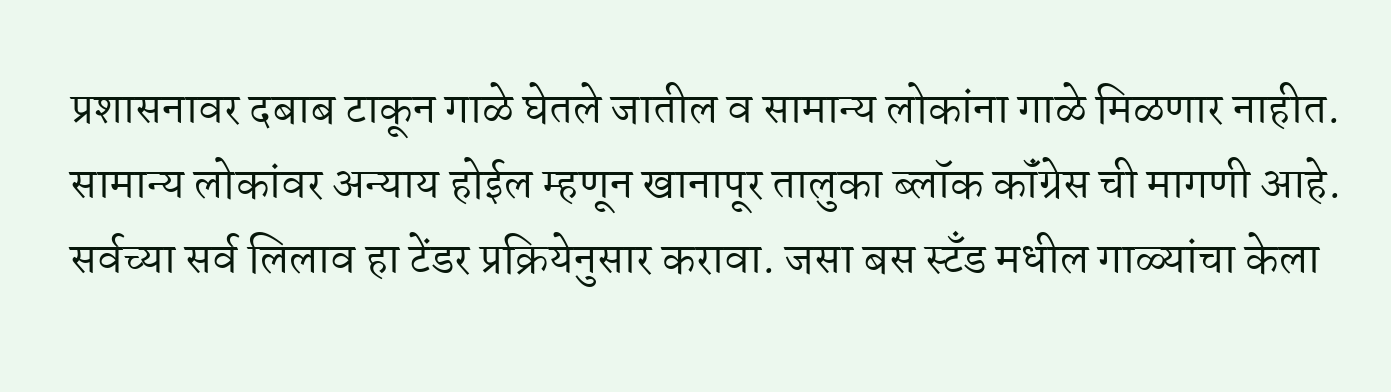प्रशासनावर दबाब टाकून गाळे घेतले जातील व सामान्य लोकांना गाळे मिळणार नाहीत. सामान्य लोकांवर अन्याय होईल म्हणून खानापूर तालुका ब्लॉक कॉंग्रेस ची मागणी आहे. सर्वच्या सर्व लिलाव हा टेंडर प्रक्रियेनुसार करावा. जसा बस स्टॅंड मधील गाळ्यांचा केला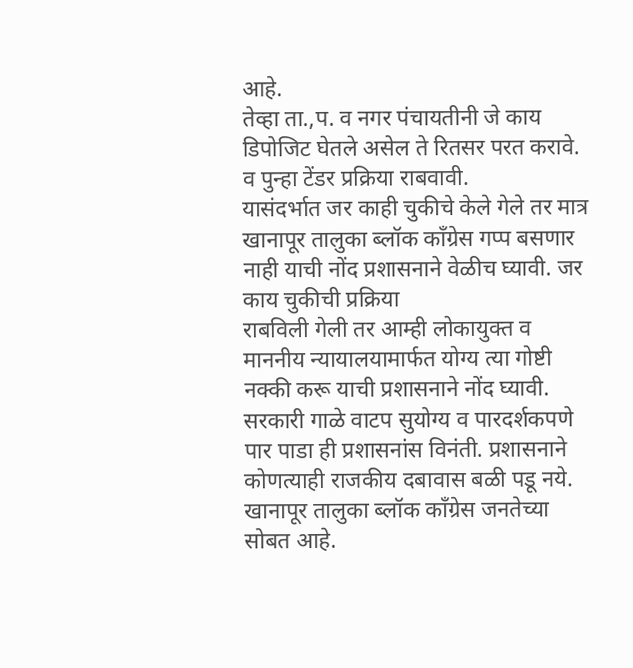आहे.
तेव्हा ता.,प. व नगर पंचायतीनी जे काय डिपोजिट घेतले असेल ते रितसर परत करावे. व पुन्हा टेंडर प्रक्रिया राबवावी.
यासंदर्भात जर काही चुकीचे केले गेले तर मात्र खानापूर तालुका ब्लॉक कॉंग्रेस गप्प बसणार नाही याची नोंद प्रशासनाने वेळीच घ्यावी. जर काय चुकीची प्रक्रिया
राबविली गेली तर आम्ही लोकायुक्त व माननीय न्यायालयामार्फत योग्य त्या गोष्टी नक्की करू याची प्रशासनाने नोंद घ्यावी.
सरकारी गाळे वाटप सुयोग्य व पारदर्शकपणे पार पाडा ही प्रशासनांस विनंती. प्रशासनाने कोणत्याही राजकीय दबावास बळी पडू नये.
खानापूर तालुका ब्लॉक कॉंग्रेस जनतेच्या सोबत आहे.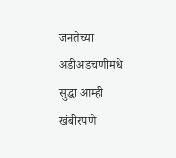जनतेच्या अडीअडचणीमधे सुद्धा आम्ही खंबीरपणे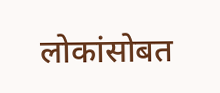लोकांसोबत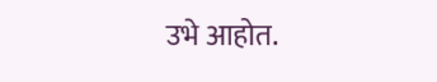उभे आहोत.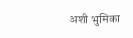अशी भुमिका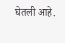घेतली आहे.